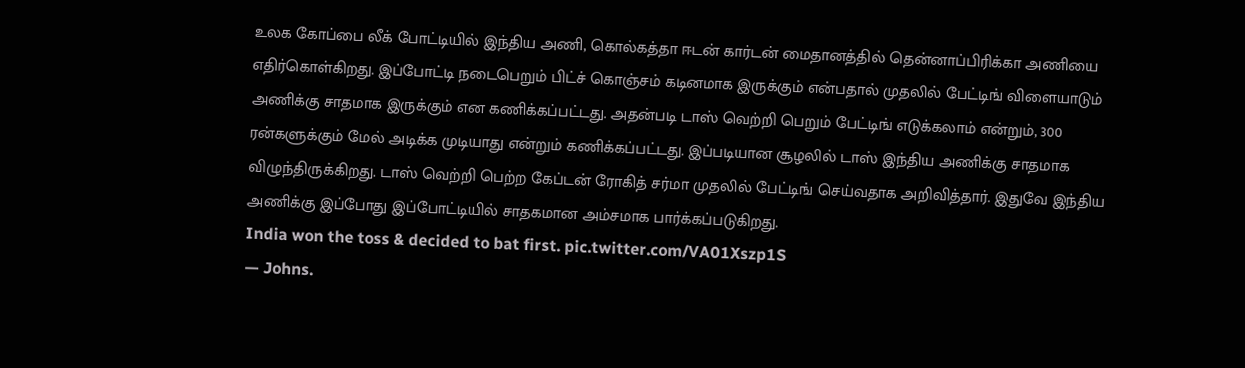உலக கோப்பை லீக் போட்டியில் இந்திய அணி, கொல்கத்தா ஈடன் கார்டன் மைதானத்தில் தென்னாப்பிரிக்கா அணியை எதிர்கொள்கிறது. இப்போட்டி நடைபெறும் பிட்ச் கொஞ்சம் கடினமாக இருக்கும் என்பதால் முதலில் பேட்டிங் விளையாடும் அணிக்கு சாதமாக இருக்கும் என கணிக்கப்பட்டது. அதன்படி டாஸ் வெற்றி பெறும் பேட்டிங் எடுக்கலாம் என்றும், 300 ரன்களுக்கும் மேல் அடிக்க முடியாது என்றும் கணிக்கப்பட்டது. இப்படியான சூழலில் டாஸ் இந்திய அணிக்கு சாதமாக விழுந்திருக்கிறது. டாஸ் வெற்றி பெற்ற கேப்டன் ரோகித் சர்மா முதலில் பேட்டிங் செய்வதாக அறிவித்தார். இதுவே இந்திய அணிக்கு இப்போது இப்போட்டியில் சாதகமான அம்சமாக பார்க்கப்படுகிறது.
India won the toss & decided to bat first. pic.twitter.com/VA01Xszp1S
— Johns.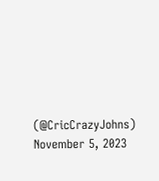(@CricCrazyJohns) November 5, 2023